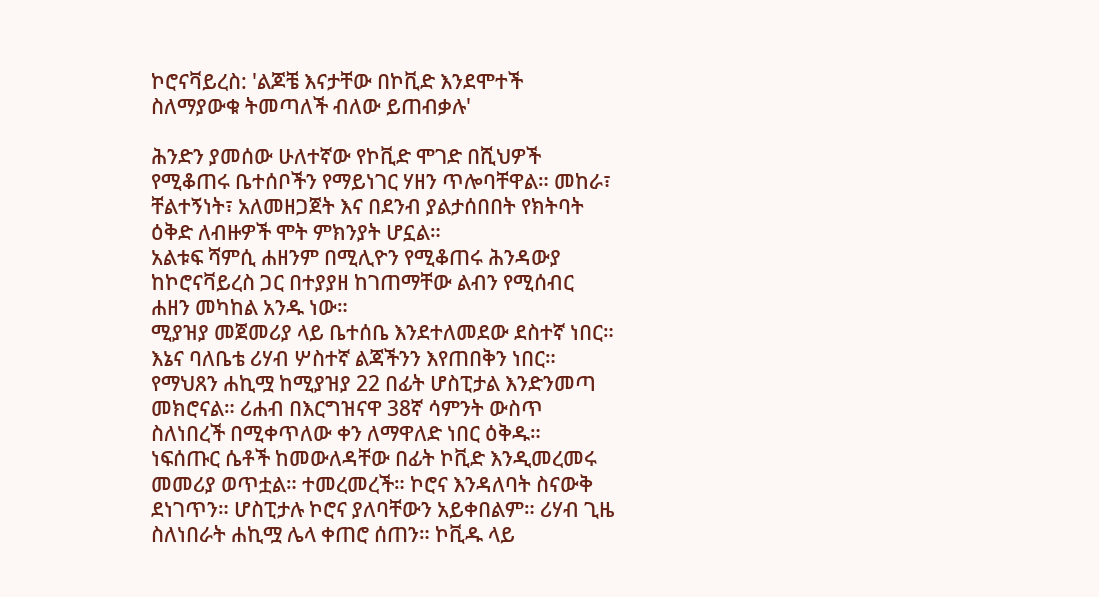ኮሮናቫይረስ: 'ልጆቼ እናታቸው በኮቪድ እንደሞተች ስለማያውቁ ትመጣለች ብለው ይጠብቃሉ'

ሕንድን ያመሰው ሁለተኛው የኮቪድ ሞገድ በሺህዎች የሚቆጠሩ ቤተሰቦችን የማይነገር ሃዘን ጥሎባቸዋል። መከራ፣ ቸልተኝነት፣ አለመዘጋጀት እና በደንብ ያልታሰበበት የክትባት ዕቅድ ለብዙዎች ሞት ምክንያት ሆኗል።
አልቱፍ ሻምሲ ሐዘንም በሚሊዮን የሚቆጠሩ ሕንዳውያ ከኮሮናቫይረስ ጋር በተያያዘ ከገጠማቸው ልብን የሚሰብር ሐዘን መካከል አንዱ ነው።
ሚያዝያ መጀመሪያ ላይ ቤተሰቤ እንደተለመደው ደስተኛ ነበር። እኔና ባለቤቴ ሪሃብ ሦስተኛ ልጃችንን እየጠበቅን ነበር።
የማህጸን ሐኪሟ ከሚያዝያ 22 በፊት ሆስፒታል እንድንመጣ መክሮናል። ሪሐብ በእርግዝናዋ 38ኛ ሳምንት ውስጥ ስለነበረች በሚቀጥለው ቀን ለማዋለድ ነበር ዕቅዱ።
ነፍሰጡር ሴቶች ከመውለዳቸው በፊት ኮቪድ እንዲመረመሩ መመሪያ ወጥቷል። ተመረመረች። ኮሮና እንዳለባት ስናውቅ ደነገጥን። ሆስፒታሉ ኮሮና ያለባቸውን አይቀበልም። ሪሃብ ጊዜ ስለነበራት ሐኪሟ ሌላ ቀጠሮ ሰጠን። ኮቪዱ ላይ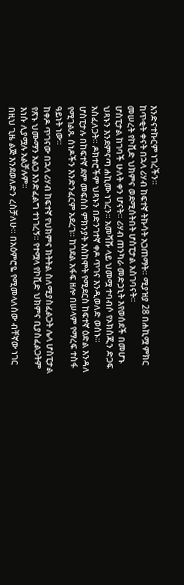እንድናተኩርም ነገረችን።
ከጥቂት ቀናት በኋላ ሪሃብ ከፍተኛ ትኩሳት አጋጠማት። ሚያዝያ 28 በሐኪሟ ምክር መሠረት የኮቪድ ህክምና ወደሚሰትበት ሆስፒታል አስገባናት።
ሆስፒታል ከገባች ሁለት ቀን ሆናት። ሪሃብ ጠንካራ መድኃኒት እየወሰደች በመሆኑ ህጻኑን እንደምናጣ ሐኪሙ ነገረን። አመሻሹ ላይ ህመሟ ተባብሶ የኦክስጂን ድጋፍ አስፈለጋት። ዶክተሮችም ህጻኑን በድንገተኛ ቀዶ ጥገና እንዲወለድ ወሰኑ።
ሆስፒታሉ በከፍተኛ ደም መፍሰስ ምክንያት እስከሞት የሚደርስ ከፍተኛ ዕድል እንዳለ የሚገልጹ ሰነዶችን እንድንፈርም አደረገ። ከገደል አፋፍ ዘሎ በሠላም የማረፍ ተስፋ ዓይነት ነው።
ከቀዶ ጥገናው በኋላ ሪሃብ ከፍተኛ የህክምና ክትትል ስለሚያስፈልጋት ሌላ ሆስፒታል የጽኑ ህሙማን አልጋ እንድፈልግ ተነገረኝ። የተሟላ የኮቪድ ህክምና ቢያስፈልጋትም እነሱ ሊያሟሉ አልቻሉም።
በዚህ ጊዜ ልጅ እንደወለድን ረስቻለሁ። በአዕምሮዬ የሚመላለሰው ብቸኛው ነገር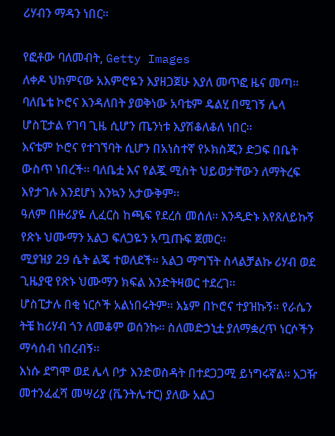ሪሃብን ማዳን ነበር።

የፎቶው ባለመብት, Getty Images
ለቀዶ ህክምናው አእምሮዬን እያዘጋጀሁ እያለ መጥፎ ዜና መጣ። ባለቤቴ ኮሮና እንዳለበት ያወቅነው አባቴም ዴልሂ በሚገኝ ሌላ ሆስፒታል የገባ ጊዜ ሲሆን ጤንነቱ እያሽቆለቆለ ነበር።
እናቴም ኮሮና የተገኘባት ሲሆን በአነስተኛ የኦክስጂን ድጋፍ በቤት ውስጥ ነበረች። ባለቤቷ እና የልጇ ሚስት ህይወታቸውን ለማትረፍ እየታገሉ እንደሆነ እንኳን አታውቅም።
ዓለም በዙሪያዬ ሊፈርስ ከጫፍ የደረሰ መሰለ። እንዲድኑ እየጸለይኩኝ የጽኑ ህሙማን አልጋ ፍለጋዬን አጧጡፍ ጀመር።
ሚያዝያ 29 ሴት ልጄ ተወለደች። አልጋ ማግኘት ስላልቻልኩ ሪሃብ ወደ ጊዜያዊ የጽኑ ህሙማን ክፍል እንድትዛወር ተደረገ።
ሆስፒታሉ በቂ ነርሶች አልነበሩትም። እኔም በኮሮና ተያዝኩኝ። የራሴን ትቼ ከሪሃብ ጎን ለመቆም ወሰንኩ። ስለመድኃኒቷ ያለማቋረጥ ነርሶችን ማሳሰብ ነበረብኝ።
እነሱ ደግሞ ወደ ሌላ ቦታ እንድወስዳት በተደጋጋሚ ይነግሩኛል። አጋዥ መተንፈፈሻ መሣሪያ (ቬንትሌተር) ያለው አልጋ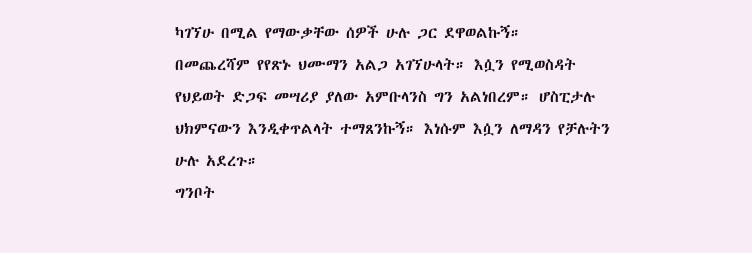ካገኘሁ በሚል የማውቃቸው ሰዎች ሁሉ ጋር ደዋወልኩኝ።
በመጨረሻም የየጽኑ ህሙማን አልጋ አገኘሁላት። እሷን የሚወስዳት የህይወት ድጋፍ መሣሪያ ያለው አምቡላንስ ግን አልነበረም። ሆስፒታሉ ህክምናውን እንዲቀጥልላት ተማጸንኩኝ። እነሱም እሷን ለማዳን የቻሉትን ሁሉ አደረጉ።
ግንቦት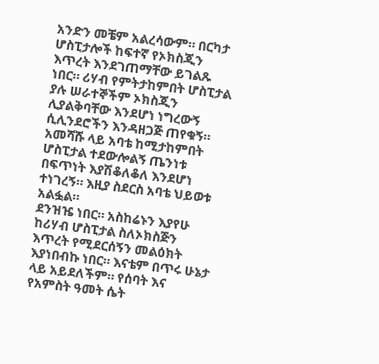አንድን መቼም አልረሳውም። በርካታ ሆስፒታሎች ከፍተኛ የኦክስጂን እጥረት እንደገጠማቸው ይገልጹ ነበር። ሪሃብ የምትታከምበት ሆስፒታል ያሉ ሠራተኞችም ኦክስጂን ሊያልቅባቸው እንደሆነ ነግረውኝ ሲሊንደሮችን እንዳዘጋጅ ጠየቁኝ።
አመሻሹ ላይ አባቴ ከሚታከምበት ሆስፒታል ተደውሎልኝ ጤንነቱ በፍጥነት እያሽቆለቆለ እንደሆነ ተነገረኝ። እዚያ ስደርስ አባቴ ህይወቱ አልፏል።
ደንዝዤ ነበር። አስከሬኑን እያየሁ ከሪሃብ ሆስፒታል ስለኦክስጅን እጥረት የሚደርሰኝን መልዕክት እያነበብኩ ነበር። እናቴም በጥሩ ሁኔታ ላይ አይደለችም። የሰባት እና የአምስት ዓመት ሴት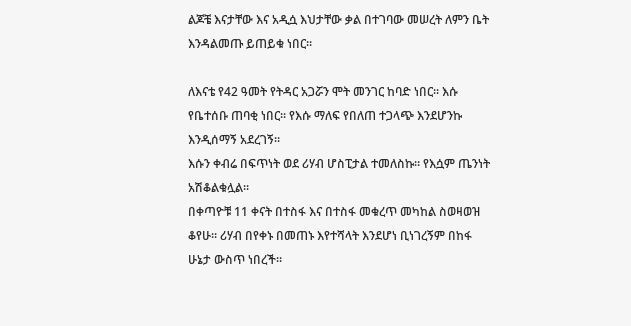ልጆቼ እናታቸው እና አዲሷ እህታቸው ቃል በተገባው መሠረት ለምን ቤት እንዳልመጡ ይጠይቁ ነበር።

ለእናቴ የ42 ዓመት የትዳር አጋሯን ሞት መንገር ከባድ ነበር። እሱ የቤተሰቡ ጠባቂ ነበር። የእሱ ማለፍ የበለጠ ተጋላጭ እንደሆንኩ እንዲሰማኝ አደረገኝ።
እሱን ቀብሬ በፍጥነት ወደ ሪሃብ ሆስፒታል ተመለስኩ። የእሷም ጤንነት አሽቆልቁሏል።
በቀጣዮቹ 11 ቀናት በተስፋ እና በተስፋ መቁረጥ መካከል ስወዛወዝ ቆየሁ። ሪሃብ በየቀኑ በመጠኑ እየተሻላት እንደሆነ ቢነገረኝም በከፋ ሁኔታ ውስጥ ነበረች።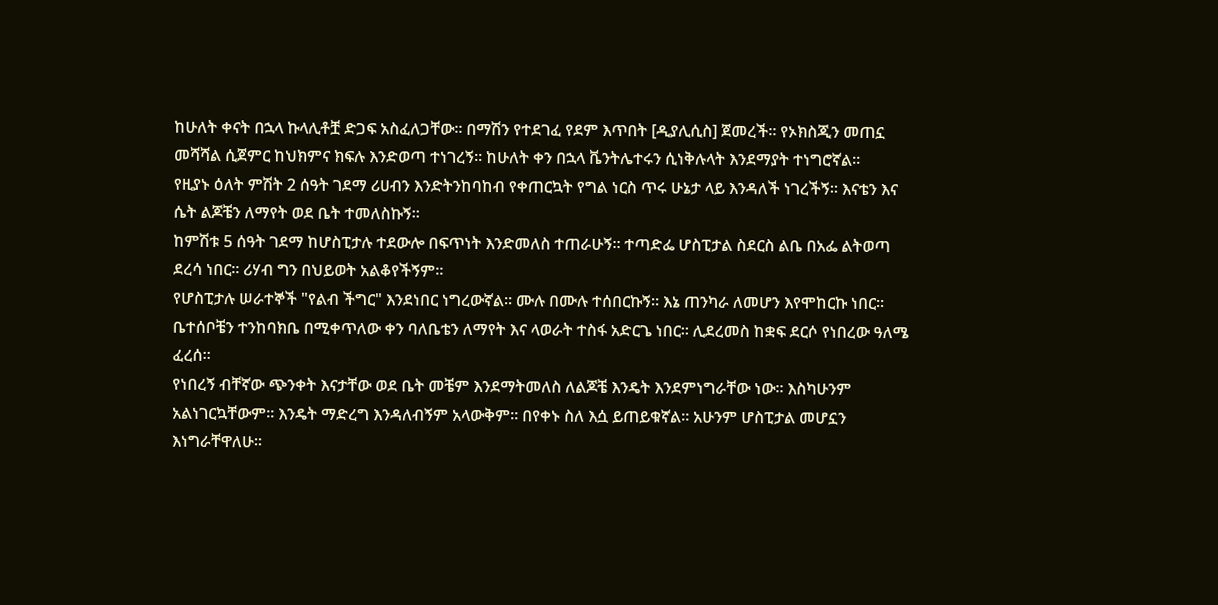ከሁለት ቀናት በኋላ ኩላሊቶቿ ድጋፍ አስፈለጋቸው። በማሽን የተደገፈ የደም እጥበት [ዲያሊሲስ] ጀመረች። የኦክስጂን መጠኗ መሻሻል ሲጀምር ከህክምና ክፍሉ እንድወጣ ተነገረኝ። ከሁለት ቀን በኋላ ቬንትሌተሩን ሲነቅሉላት እንደማያት ተነግሮኛል።
የዚያኑ ዕለት ምሽት 2 ሰዓት ገደማ ሪሀብን እንድትንከባከብ የቀጠርኳት የግል ነርስ ጥሩ ሁኔታ ላይ እንዳለች ነገረችኝ። እናቴን እና ሴት ልጆቼን ለማየት ወደ ቤት ተመለስኩኝ።
ከምሽቱ 5 ሰዓት ገደማ ከሆስፒታሉ ተደውሎ በፍጥነት እንድመለስ ተጠራሁኝ። ተጣድፌ ሆስፒታል ስደርስ ልቤ በአፌ ልትወጣ ደረሳ ነበር። ሪሃብ ግን በህይወት አልቆየችኝም።
የሆስፒታሉ ሠራተኞች "የልብ ችግር" እንደነበር ነግረውኛል። ሙሉ በሙሉ ተሰበርኩኝ። እኔ ጠንካራ ለመሆን እየሞከርኩ ነበር። ቤተሰቦቼን ተንከባክቤ በሚቀጥለው ቀን ባለቤቴን ለማየት እና ላወራት ተስፋ አድርጌ ነበር። ሊደረመስ ከቋፍ ደርሶ የነበረው ዓለሜ ፈረሰ።
የነበረኝ ብቸኛው ጭንቀት እናታቸው ወደ ቤት መቼም እንደማትመለስ ለልጆቼ እንዴት እንደምነግራቸው ነው። እስካሁንም አልነገርኳቸውም። እንዴት ማድረግ እንዳለብኝም አላውቅም። በየቀኑ ስለ እሷ ይጠይቁኛል። አሁንም ሆስፒታል መሆኗን እነግራቸዋለሁ።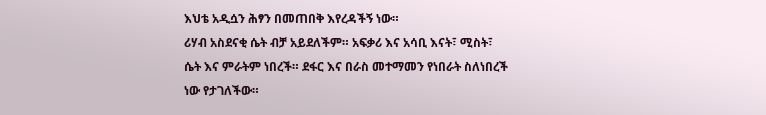እህቴ አዲሷን ሕፃን በመጠበቅ እየረዳችኝ ነው።
ሪሃብ አስደናቂ ሴት ብቻ አይደለችም። አፍቃሪ እና አሳቢ እናት፣ ሚስት፣ ሴት እና ምራትም ነበረች። ደፋር እና በራስ መተማመን የነበራት ስለነበረች ነው የታገለችው።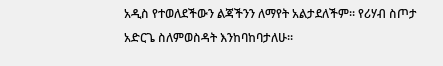አዲስ የተወለደችውን ልጃችንን ለማየት አልታደለችም። የሪሃብ ስጦታ አድርጌ ስለምወስዳት እንከባከባታለሁ።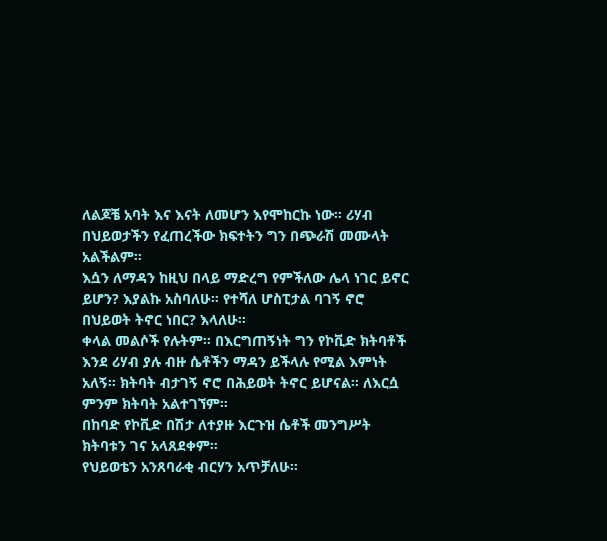ለልጆቼ አባት እና እናት ለመሆን እየሞከርኩ ነው። ሪሃብ በህይወታችን የፈጠረችው ክፍተትን ግን በጭራሽ መሙላት አልችልም።
እሷን ለማዳን ከዚህ በላይ ማድረግ የምችለው ሌላ ነገር ይኖር ይሆን? እያልኩ አስባለሁ። የተሻለ ሆስፒታል ባገኝ ኖሮ በህይወት ትኖር ነበር? እላለሁ።
ቀላል መልሶች የሉትም። በእርግጠኝነት ግን የኮቪድ ክትባቶች እንደ ሪሃብ ያሉ ብዙ ሴቶችን ማዳን ይችላሉ የሚል እምነት አለኝ። ክትባት ብታገኝ ኖሮ በሕይወት ትኖር ይሆናል። ለእርሷ ምንም ክትባት አልተገኘም።
በከባድ የኮቪድ በሽታ ለተያዙ እርጉዝ ሴቶች መንግሥት ክትባቱን ገና አላጸደቀም።
የህይወቴን አንጸባራቂ ብርሃን አጥቻለሁ።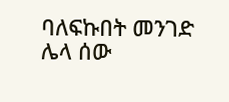ባለፍኩበት መንገድ ሌላ ሰው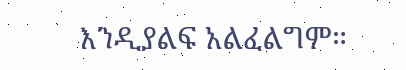እንዲያልፍ አልፈልግም።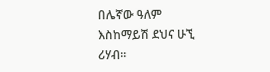በሌኛው ዓለም እስከማይሽ ደህና ሁኚ ሪሃብ።